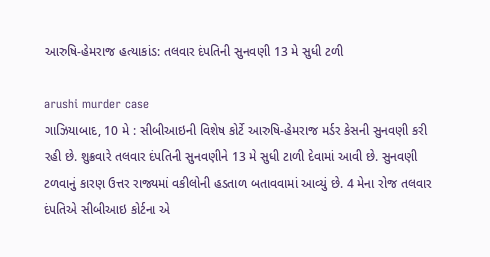આરુષિ-હેમરાજ હત્યાકાંડ: તલવાર દંપતિની સુનવણી 13 મે સુધી ટળી

arushi murder case
ગાઝિયાબાદ, 10 મે : સીબીઆઇની વિશેષ કોર્ટે આરુષિ-હેમરાજ મર્ડર કેસની સુનવણી કરી રહી છે. શુક્રવારે તલવાર દંપતિની સુનવણીને 13 મે સુધી ટાળી દેવામાં આવી છે. સુનવણી ટળવાનું કારણ ઉત્તર રાજ્યમાં વકીલોની હડતાળ બતાવવામાં આવ્યું છે. 4 મેના રોજ તલવાર દંપતિએ સીબીઆઇ કોર્ટના એ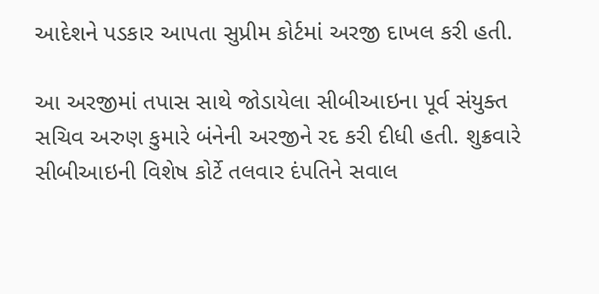આદેશને પડકાર આપતા સુપ્રીમ કોર્ટમાં અરજી દાખલ કરી હતી.

આ અરજીમાં તપાસ સાથે જોડાયેલા સીબીઆઇના પૂર્વ સંયુક્ત સચિવ અરુણ કુમારે બંનેની અરજીને રદ કરી દીધી હતી. શુક્રવારે સીબીઆઇની વિશેષ કોર્ટે તલવાર દંપતિને સવાલ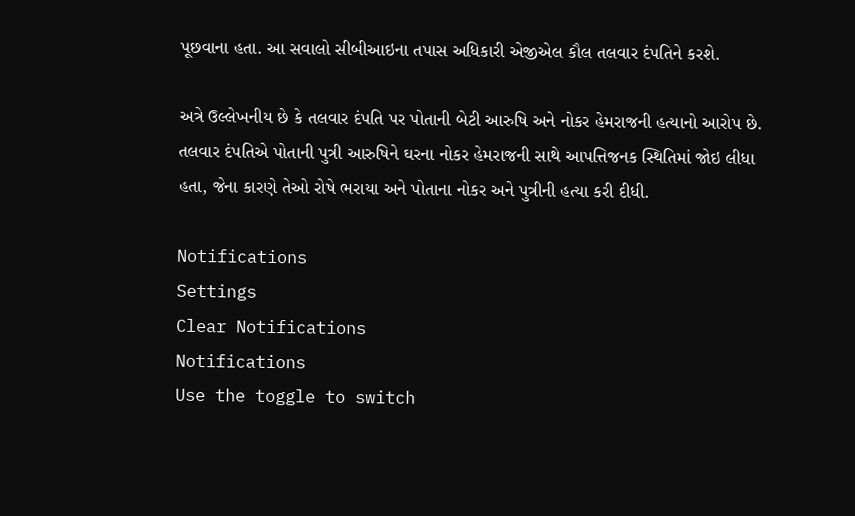પૂછવાના હતા. આ સવાલો સીબીઆઇના તપાસ અધિકારી એજીએલ કૌલ તલવાર દંપતિને કરશે.

અત્રે ઉલ્લેખનીય છે કે તલવાર દંપતિ પર પોતાની બેટી આરુષિ અને નોકર હેમરાજની હત્યાનો આરોપ છે. તલવાર દંપતિએ પોતાની પુત્રી આરુષિને ઘરના નોકર હેમરાજની સાથે આપત્તિજનક સ્થિતિમાં જોઇ લીધા હતા, જેના કારણે તેઓ રોષે ભરાયા અને પોતાના નોકર અને પુત્રીની હત્યા કરી દીધી.

Notifications
Settings
Clear Notifications
Notifications
Use the toggle to switch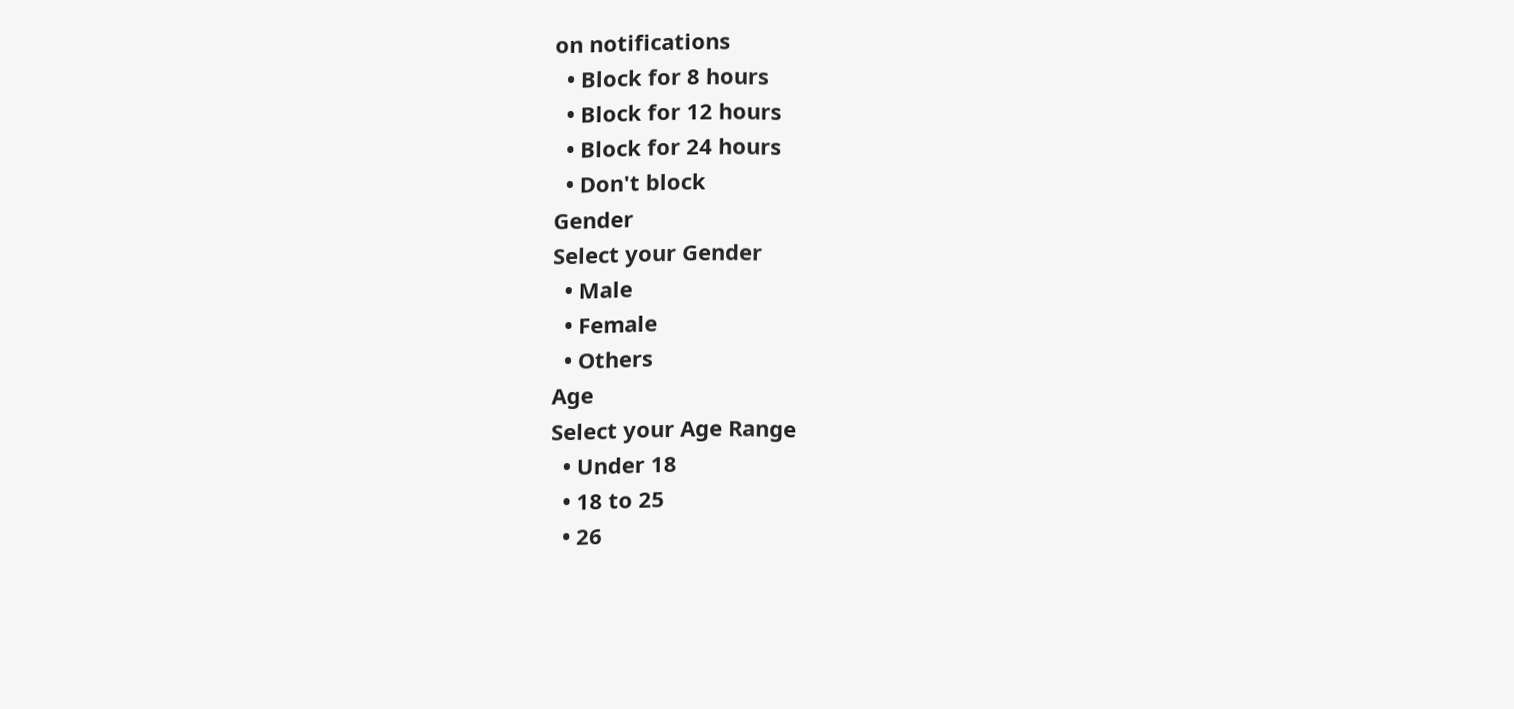on notifications
  • Block for 8 hours
  • Block for 12 hours
  • Block for 24 hours
  • Don't block
Gender
Select your Gender
  • Male
  • Female
  • Others
Age
Select your Age Range
  • Under 18
  • 18 to 25
  • 26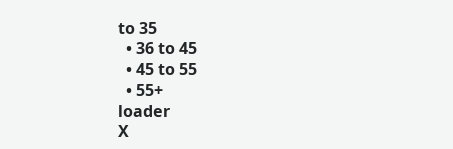to 35
  • 36 to 45
  • 45 to 55
  • 55+
loader
X